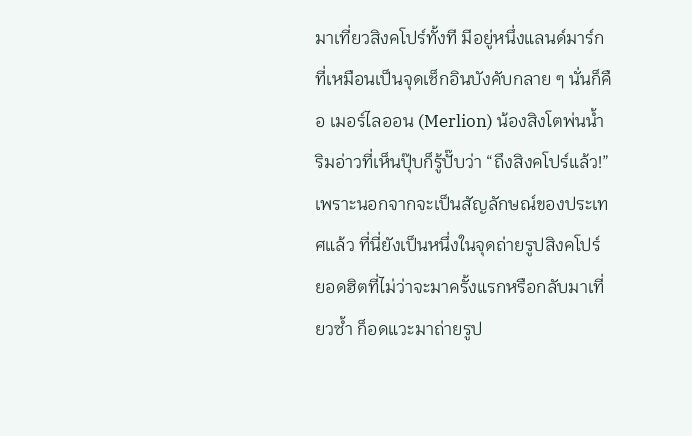มาเที่ยวสิงคโปร์ทั้งที มีอยู่หนึ่งแลนด์มาร์กที่เหมือนเป็นจุดเช็กอินบังคับกลาย ๆ นั่นก็คือ เมอร์ไลออน (Merlion) น้องสิงโตพ่นน้ำริมอ่าวที่เห็นปุ๊บก็รู้ปั๊บว่า “ถึงสิงคโปร์แล้ว!” เพราะนอกจากจะเป็นสัญลักษณ์ของประเทศแล้ว ที่นี่ยังเป็นหนึ่งในจุดถ่ายรูปสิงคโปร์ ยอดฮิตที่ไม่ว่าจะมาครั้งแรกหรือกลับมาเที่ยวซ้ำ ก็อดแวะมาถ่ายรูป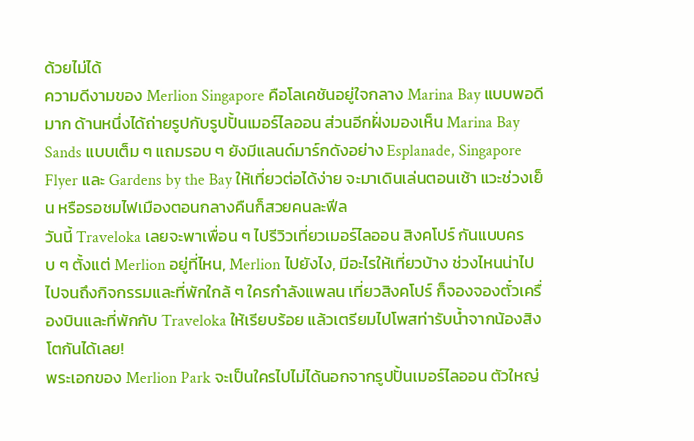ด้วยไม่ได้
ความดีงามของ Merlion Singapore คือโลเคชันอยู่ใจกลาง Marina Bay แบบพอดีมาก ด้านหนึ่งได้ถ่ายรูปกับรูปปั้นเมอร์ไลออน ส่วนอีกฝั่งมองเห็น Marina Bay Sands แบบเต็ม ๆ แถมรอบ ๆ ยังมีแลนด์มาร์กดังอย่าง Esplanade, Singapore Flyer และ Gardens by the Bay ให้เที่ยวต่อได้ง่าย จะมาเดินเล่นตอนเช้า แวะช่วงเย็น หรือรอชมไฟเมืองตอนกลางคืนก็สวยคนละฟีล
วันนี้ Traveloka เลยจะพาเพื่อน ๆ ไปรีวิวเที่ยวเมอร์ไลออน สิงคโปร์ กันแบบครบ ๆ ตั้งแต่ Merlion อยู่ที่ไหน, Merlion ไปยังไง, มีอะไรให้เที่ยวบ้าง ช่วงไหนน่าไป ไปจนถึงกิจกรรมและที่พักใกล้ ๆ ใครกำลังแพลน เที่ยวสิงคโปร์ ก็จองจองตั๋วเครื่องบินและที่พักกับ Traveloka ให้เรียบร้อย แล้วเตรียมไปโพสท่ารับน้ำจากน้องสิงโตกันได้เลย!
พระเอกของ Merlion Park จะเป็นใครไปไม่ได้นอกจากรูปปั้นเมอร์ไลออน ตัวใหญ่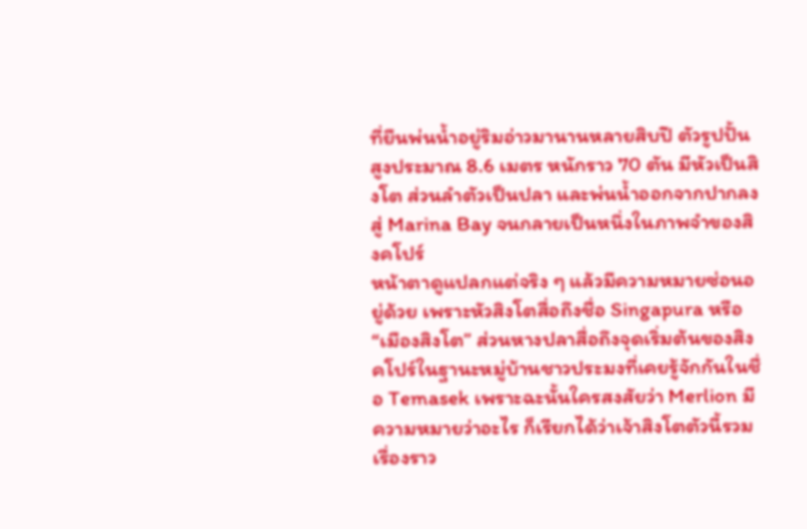ที่ยืนพ่นน้ำอยู่ริมอ่าวมานานหลายสิบปี ตัวรูปปั้นสูงประมาณ 8.6 เมตร หนักราว 70 ตัน มีหัวเป็นสิงโต ส่วนลำตัวเป็นปลา และพ่นน้ำออกจากปากลงสู่ Marina Bay จนกลายเป็นหนึ่งในภาพจำของสิงคโปร์
หน้าตาดูแปลกแต่จริง ๆ แล้วมีความหมายซ่อนอยู่ด้วย เพราะหัวสิงโตสื่อถึงชื่อ Singapura หรือ “เมืองสิงโต” ส่วนหางปลาสื่อถึงจุดเริ่มต้นของสิงคโปร์ในฐานะหมู่บ้านชาวประมงที่เคยรู้จักกันในชื่อ Temasek เพราะฉะนั้นใครสงสัยว่า Merlion มีความหมายว่าอะไร ก็เรียกได้ว่าเจ้าสิงโตตัวนี้รวมเรื่องราว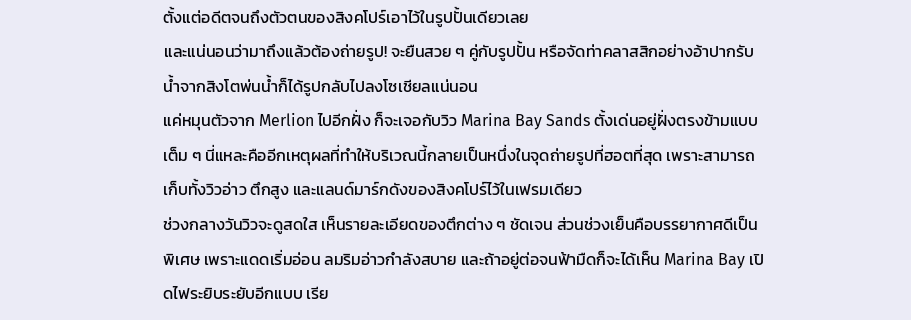ตั้งแต่อดีตจนถึงตัวตนของสิงคโปร์เอาไว้ในรูปปั้นเดียวเลย
และแน่นอนว่ามาถึงแล้วต้องถ่ายรูป! จะยืนสวย ๆ คู่กับรูปปั้น หรือจัดท่าคลาสสิกอย่างอ้าปากรับน้ำจากสิงโตพ่นน้ำก็ได้รูปกลับไปลงโซเชียลแน่นอน
แค่หมุนตัวจาก Merlion ไปอีกฝั่ง ก็จะเจอกับวิว Marina Bay Sands ตั้งเด่นอยู่ฝั่งตรงข้ามแบบเต็ม ๆ นี่แหละคืออีกเหตุผลที่ทำให้บริเวณนี้กลายเป็นหนึ่งในจุดถ่ายรูปที่ฮอตที่สุด เพราะสามารถเก็บทั้งวิวอ่าว ตึกสูง และแลนด์มาร์กดังของสิงคโปร์ไว้ในเฟรมเดียว
ช่วงกลางวันวิวจะดูสดใส เห็นรายละเอียดของตึกต่าง ๆ ชัดเจน ส่วนช่วงเย็นคือบรรยากาศดีเป็นพิเศษ เพราะแดดเริ่มอ่อน ลมริมอ่าวกำลังสบาย และถ้าอยู่ต่อจนฟ้ามืดก็จะได้เห็น Marina Bay เปิดไฟระยิบระยับอีกแบบ เรีย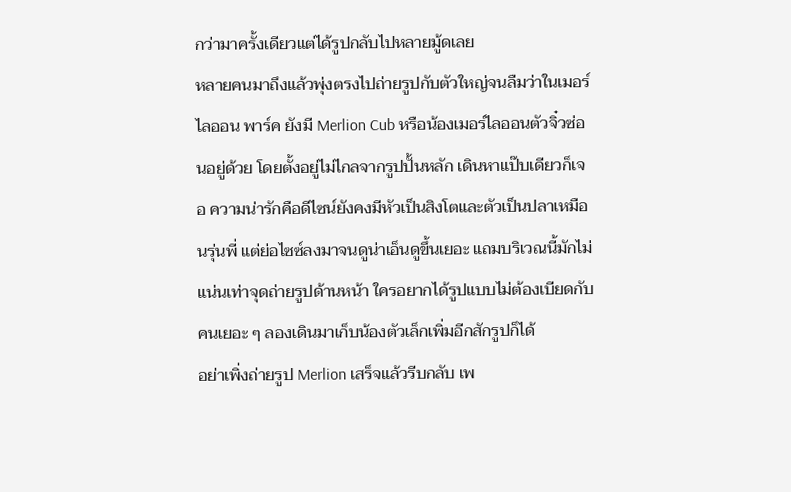กว่ามาครั้งเดียวแต่ได้รูปกลับไปหลายมู้ดเลย
หลายคนมาถึงแล้วพุ่งตรงไปถ่ายรูปกับตัวใหญ่จนลืมว่าในเมอร์ไลออน พาร์ค ยังมี Merlion Cub หรือน้องเมอร์ไลออนตัวจิ๋วซ่อนอยู่ด้วย โดยตั้งอยู่ไม่ไกลจากรูปปั้นหลัก เดินหาแป๊บเดียวก็เจอ ความน่ารักคือดีไซน์ยังคงมีหัวเป็นสิงโตและตัวเป็นปลาเหมือนรุ่นพี่ แต่ย่อไซซ์ลงมาจนดูน่าเอ็นดูขึ้นเยอะ แถมบริเวณนี้มักไม่แน่นเท่าจุดถ่ายรูปด้านหน้า ใครอยากได้รูปแบบไม่ต้องเบียดกับคนเยอะ ๆ ลองเดินมาเก็บน้องตัวเล็กเพิ่มอีกสักรูปก็ได้
อย่าเพิ่งถ่ายรูป Merlion เสร็จแล้วรีบกลับ เพ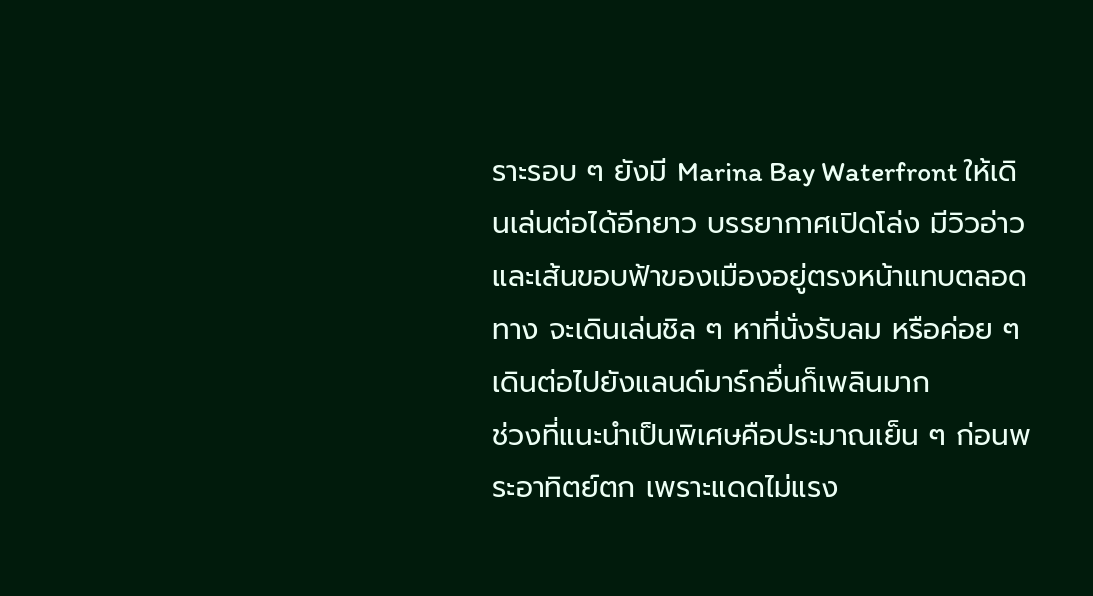ราะรอบ ๆ ยังมี Marina Bay Waterfront ให้เดินเล่นต่อได้อีกยาว บรรยากาศเปิดโล่ง มีวิวอ่าวและเส้นขอบฟ้าของเมืองอยู่ตรงหน้าแทบตลอดทาง จะเดินเล่นชิล ๆ หาที่นั่งรับลม หรือค่อย ๆ เดินต่อไปยังแลนด์มาร์กอื่นก็เพลินมาก
ช่วงที่แนะนำเป็นพิเศษคือประมาณเย็น ๆ ก่อนพระอาทิตย์ตก เพราะแดดไม่แรง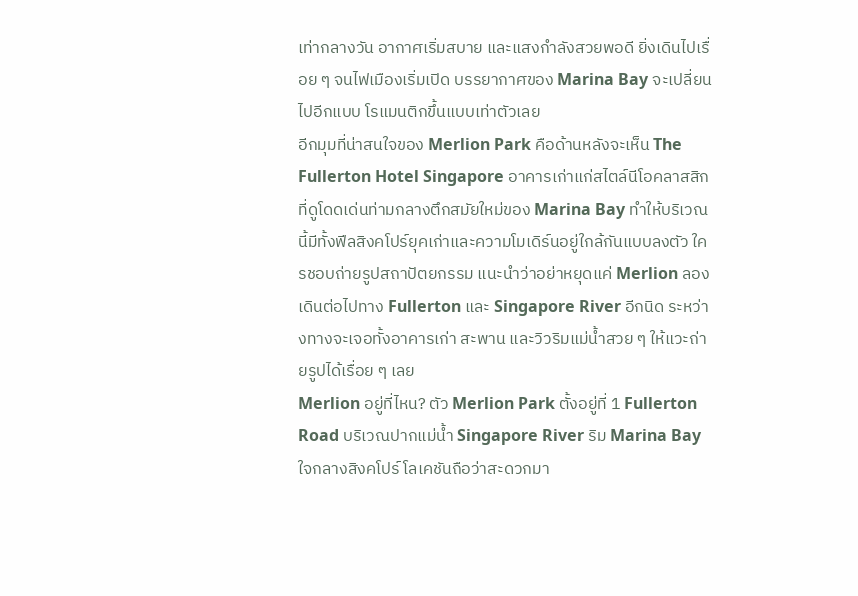เท่ากลางวัน อากาศเริ่มสบาย และแสงกำลังสวยพอดี ยิ่งเดินไปเรื่อย ๆ จนไฟเมืองเริ่มเปิด บรรยากาศของ Marina Bay จะเปลี่ยนไปอีกแบบ โรแมนติกขึ้นแบบเท่าตัวเลย
อีกมุมที่น่าสนใจของ Merlion Park คือด้านหลังจะเห็น The Fullerton Hotel Singapore อาคารเก่าแก่สไตล์นีโอคลาสสิกที่ดูโดดเด่นท่ามกลางตึกสมัยใหม่ของ Marina Bay ทำให้บริเวณนี้มีทั้งฟีลสิงคโปร์ยุคเก่าและความโมเดิร์นอยู่ใกล้กันแบบลงตัว ใครชอบถ่ายรูปสถาปัตยกรรม แนะนำว่าอย่าหยุดแค่ Merlion ลองเดินต่อไปทาง Fullerton และ Singapore River อีกนิด ระหว่างทางจะเจอทั้งอาคารเก่า สะพาน และวิวริมแม่น้ำสวย ๆ ให้แวะถ่ายรูปได้เรื่อย ๆ เลย
Merlion อยู่ที่ไหน? ตัว Merlion Park ตั้งอยู่ที่ 1 Fullerton Road บริเวณปากแม่น้ำ Singapore River ริม Marina Bay ใจกลางสิงคโปร์ โลเคชันถือว่าสะดวกมา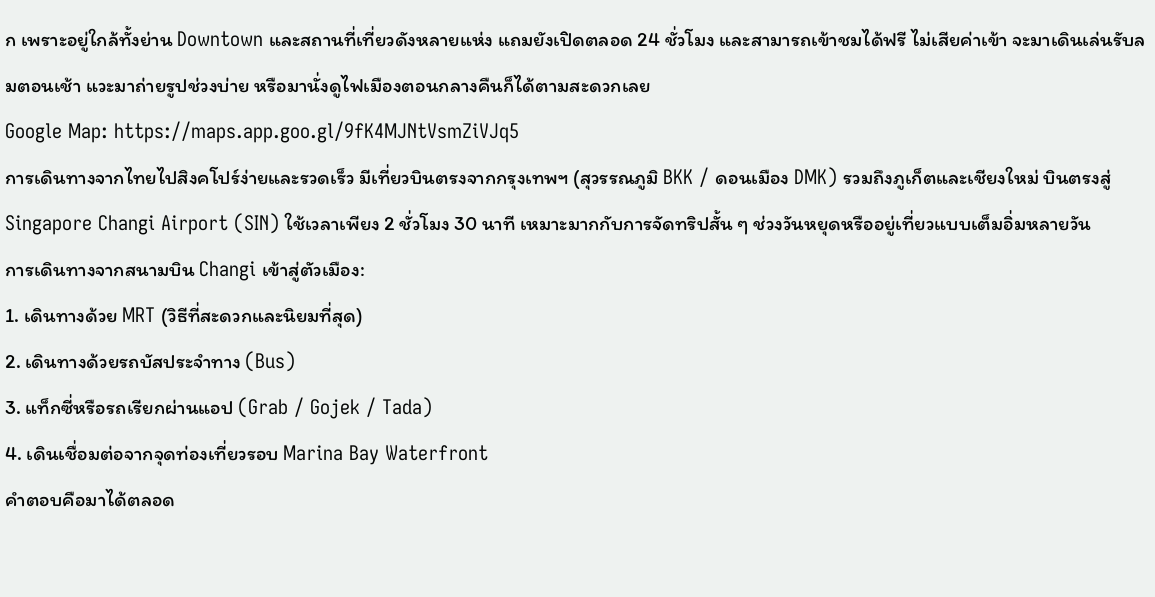ก เพราะอยู่ใกล้ทั้งย่าน Downtown และสถานที่เที่ยวดังหลายแห่ง แถมยังเปิดตลอด 24 ชั่วโมง และสามารถเข้าชมได้ฟรี ไม่เสียค่าเข้า จะมาเดินเล่นรับลมตอนเช้า แวะมาถ่ายรูปช่วงบ่าย หรือมานั่งดูไฟเมืองตอนกลางคืนก็ได้ตามสะดวกเลย
Google Map: https://maps.app.goo.gl/9fK4MJNtVsmZiVJq5
การเดินทางจากไทยไปสิงคโปร์ง่ายและรวดเร็ว มีเที่ยวบินตรงจากกรุงเทพฯ (สุวรรณภูมิ BKK / ดอนเมือง DMK) รวมถึงภูเก็ตและเชียงใหม่ บินตรงสู่ Singapore Changi Airport (SIN) ใช้เวลาเพียง 2 ชั่วโมง 30 นาที เหมาะมากกับการจัดทริปสั้น ๆ ช่วงวันหยุดหรืออยู่เที่ยวแบบเต็มอิ่มหลายวัน
การเดินทางจากสนามบิน Changi เข้าสู่ตัวเมือง:
1. เดินทางด้วย MRT (วิธีที่สะดวกและนิยมที่สุด)
2. เดินทางด้วยรถบัสประจำทาง (Bus)
3. แท็กซี่หรือรถเรียกผ่านแอป (Grab / Gojek / Tada)
4. เดินเชื่อมต่อจากจุดท่องเที่ยวรอบ Marina Bay Waterfront
คำตอบคือมาได้ตลอด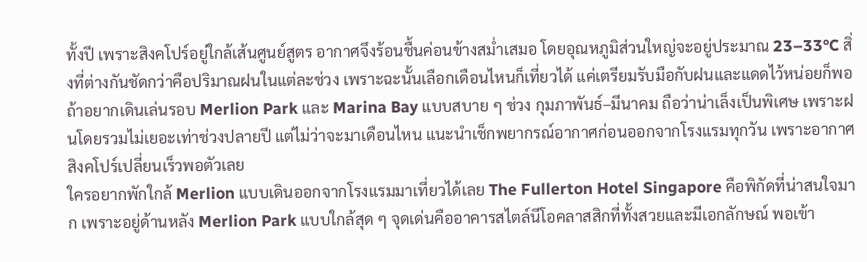ทั้งปี เพราะสิงคโปร์อยู่ใกล้เส้นศูนย์สูตร อากาศจึงร้อนชื้นค่อนข้างสม่ำเสมอ โดยอุณหภูมิส่วนใหญ่จะอยู่ประมาณ 23–33°C สิ่งที่ต่างกันชัดกว่าคือปริมาณฝนในแต่ละช่วง เพราะฉะนั้นเลือกเดือนไหนก็เที่ยวได้ แค่เตรียมรับมือกับฝนและแดดไว้หน่อยก็พอ
ถ้าอยากเดินเล่นรอบ Merlion Park และ Marina Bay แบบสบาย ๆ ช่วง กุมภาพันธ์–มีนาคม ถือว่าน่าเล็งเป็นพิเศษ เพราะฝนโดยรวมไม่เยอะเท่าช่วงปลายปี แต่ไม่ว่าจะมาเดือนไหน แนะนำเช็กพยากรณ์อากาศก่อนออกจากโรงแรมทุกวัน เพราะอากาศสิงคโปร์เปลี่ยนเร็วพอตัวเลย
ใครอยากพักใกล้ Merlion แบบเดินออกจากโรงแรมมาเที่ยวได้เลย The Fullerton Hotel Singapore คือพิกัดที่น่าสนใจมาก เพราะอยู่ด้านหลัง Merlion Park แบบใกล้สุด ๆ จุดเด่นคืออาคารสไตล์นีโอคลาสสิกที่ทั้งสวยและมีเอกลักษณ์ พอเข้า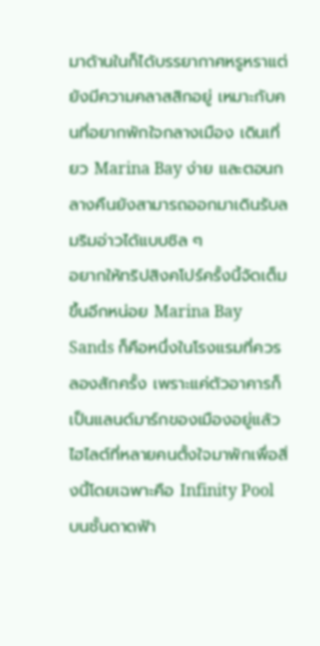มาด้านในก็ได้บรรยากาศหรูหราแต่ยังมีความคลาสสิกอยู่ เหมาะกับคนที่อยากพักใจกลางเมือง เดินเที่ยว Marina Bay ง่าย และตอนกลางคืนยังสามารถออกมาเดินรับลมริมอ่าวได้แบบชิล ๆ
อยากให้ทริปสิงคโปร์ครั้งนี้จัดเต็มขึ้นอีกหน่อย Marina Bay Sands ก็คือหนึ่งในโรงแรมที่ควรลองสักครั้ง เพราะแค่ตัวอาคารก็เป็นแลนด์มาร์กของเมืองอยู่แล้ว ไฮไลต์ที่หลายคนตั้งใจมาพักเพื่อสิ่งนี้โดยเฉพาะคือ Infinity Pool บนชั้นดาดฟ้า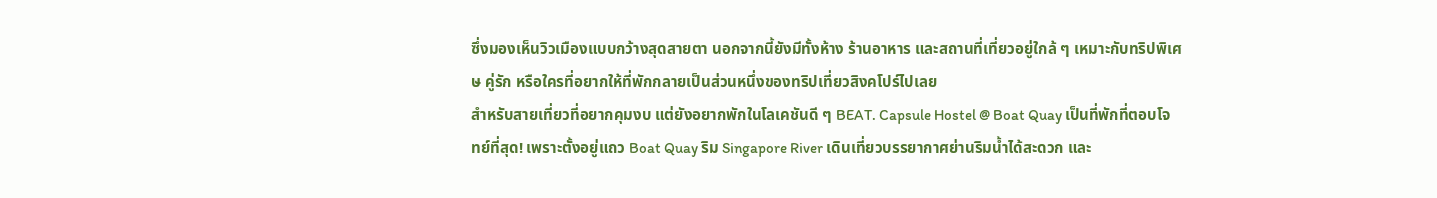ซึ่งมองเห็นวิวเมืองแบบกว้างสุดสายตา นอกจากนี้ยังมีทั้งห้าง ร้านอาหาร และสถานที่เที่ยวอยู่ใกล้ ๆ เหมาะกับทริปพิเศษ คู่รัก หรือใครที่อยากให้ที่พักกลายเป็นส่วนหนึ่งของทริปเที่ยวสิงคโปร์ไปเลย
สำหรับสายเที่ยวที่อยากคุมงบ แต่ยังอยากพักในโลเคชันดี ๆ BEAT. Capsule Hostel @ Boat Quay เป็นที่พักที่ตอบโจทย์ที่สุด! เพราะตั้งอยู่แถว Boat Quay ริม Singapore River เดินเที่ยวบรรยากาศย่านริมน้ำได้สะดวก และ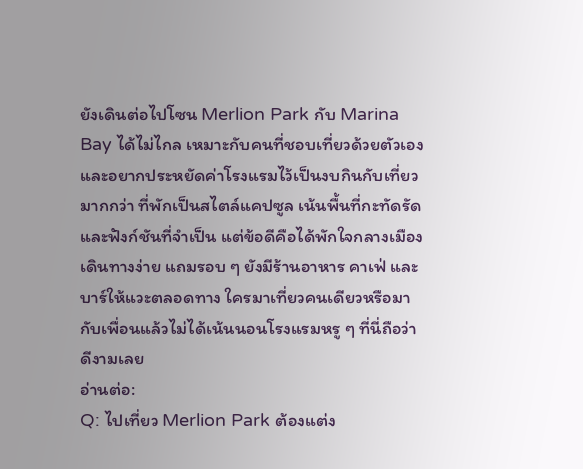ยังเดินต่อไปโซน Merlion Park กับ Marina Bay ได้ไม่ไกล เหมาะกับคนที่ชอบเที่ยวด้วยตัวเองและอยากประหยัดค่าโรงแรมไว้เป็นงบกินกับเที่ยวมากกว่า ที่พักเป็นสไตล์แคปซูล เน้นพื้นที่กะทัดรัดและฟังก์ชันที่จำเป็น แต่ข้อดีคือได้พักใจกลางเมือง เดินทางง่าย แถมรอบ ๆ ยังมีร้านอาหาร คาเฟ่ และบาร์ให้แวะตลอดทาง ใครมาเที่ยวคนเดียวหรือมากับเพื่อนแล้วไม่ได้เน้นนอนโรงแรมหรู ๆ ที่นี่ถือว่าดีงามเลย
อ่านต่อ:
Q: ไปเที่ยว Merlion Park ต้องแต่ง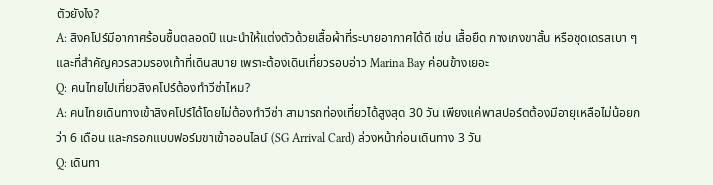ตัวยังไง?
A: สิงคโปร์มีอากาศร้อนชื้นตลอดปี แนะนำให้แต่งตัวด้วยเสื้อผ้าที่ระบายอากาศได้ดี เช่น เสื้อยืด กางเกงขาสั้น หรือชุดเดรสเบา ๆ และที่สำคัญควรสวมรองเท้าที่เดินสบาย เพราะต้องเดินเที่ยวรอบอ่าว Marina Bay ค่อนข้างเยอะ
Q: คนไทยไปเที่ยวสิงคโปร์ต้องทำวีซ่าไหม?
A: คนไทยเดินทางเข้าสิงคโปร์ได้โดยไม่ต้องทำวีซ่า สามารถท่องเที่ยวได้สูงสุด 30 วัน เพียงแค่พาสปอร์ตต้องมีอายุเหลือไม่น้อยกว่า 6 เดือน และกรอกแบบฟอร์มขาเข้าออนไลน์ (SG Arrival Card) ล่วงหน้าก่อนเดินทาง 3 วัน
Q: เดินทา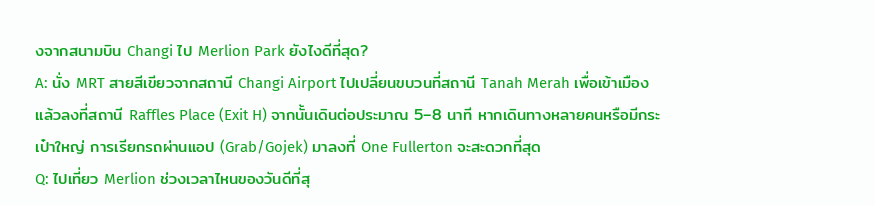งจากสนามบิน Changi ไป Merlion Park ยังไงดีที่สุด?
A: นั่ง MRT สายสีเขียวจากสถานี Changi Airport ไปเปลี่ยนขบวนที่สถานี Tanah Merah เพื่อเข้าเมือง แล้วลงที่สถานี Raffles Place (Exit H) จากนั้นเดินต่อประมาณ 5–8 นาที หากเดินทางหลายคนหรือมีกระเป๋าใหญ่ การเรียกรถผ่านแอป (Grab/Gojek) มาลงที่ One Fullerton จะสะดวกที่สุด
Q: ไปเที่ยว Merlion ช่วงเวลาไหนของวันดีที่สุ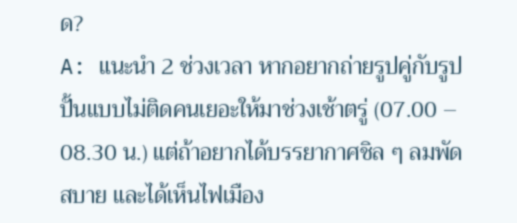ด?
A: แนะนำ 2 ช่วงเวลา หากอยากถ่ายรูปคู่กับรูปปั้นแบบไม่ติดคนเยอะให้มาช่วงเช้าตรู่ (07.00 – 08.30 น.) แต่ถ้าอยากได้บรรยากาศชิล ๆ ลมพัดสบาย และได้เห็นไฟเมือง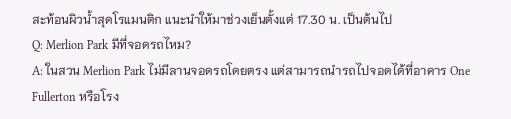สะท้อนผิวน้ำสุดโรแมนติก แนะนำให้มาช่วงเย็นตั้งแต่ 17.30 น. เป็นต้นไป
Q: Merlion Park มีที่จอดรถไหม?
A: ในสวน Merlion Park ไม่มีลานจอดรถโดยตรง แต่สามารถนำรถไปจอดได้ที่อาคาร One Fullerton หรือโรง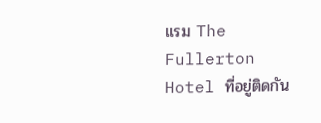แรม The Fullerton Hotel ที่อยู่ติดกัน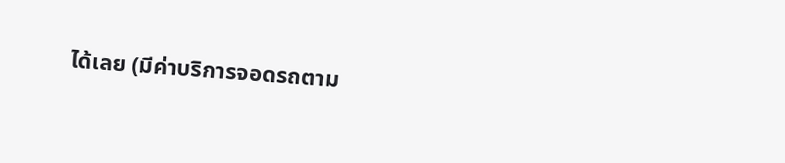ได้เลย (มีค่าบริการจอดรถตาม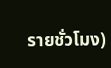รายชั่วโมง)